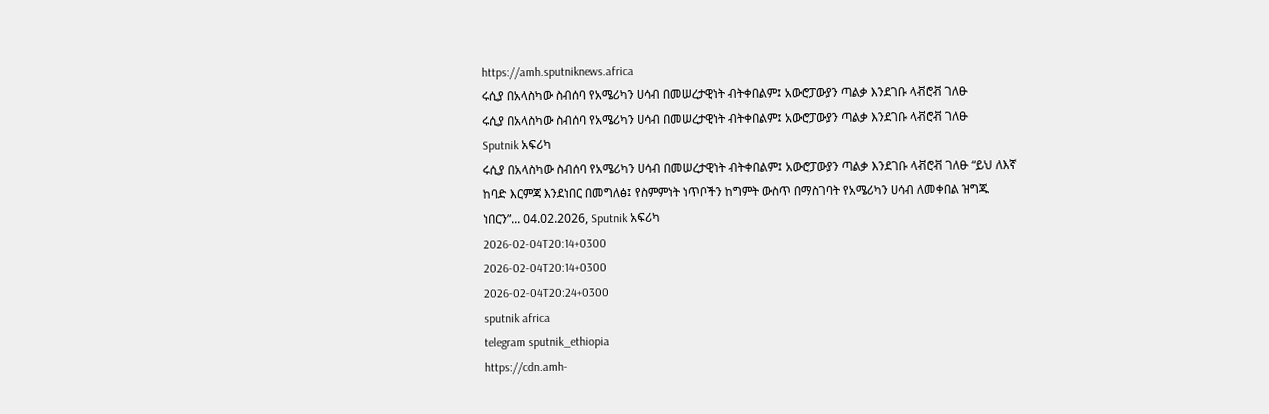https://amh.sputniknews.africa
ሩሲያ በአላስካው ስብሰባ የአሜሪካን ሀሳብ በመሠረታዊነት ብትቀበልም፤ አውሮፓውያን ጣልቃ እንደገቡ ላቭሮቭ ገለፁ
ሩሲያ በአላስካው ስብሰባ የአሜሪካን ሀሳብ በመሠረታዊነት ብትቀበልም፤ አውሮፓውያን ጣልቃ እንደገቡ ላቭሮቭ ገለፁ
Sputnik አፍሪካ
ሩሲያ በአላስካው ስብሰባ የአሜሪካን ሀሳብ በመሠረታዊነት ብትቀበልም፤ አውሮፓውያን ጣልቃ እንደገቡ ላቭሮቭ ገለፁ “ይህ ለእኛ ከባድ እርምጃ እንደነበር በመግለፅ፤ የስምምነት ነጥቦችን ከግምት ውስጥ በማስገባት የአሜሪካን ሀሳብ ለመቀበል ዝግጁ ነበርን”... 04.02.2026, Sputnik አፍሪካ
2026-02-04T20:14+0300
2026-02-04T20:14+0300
2026-02-04T20:24+0300
sputnik africa
telegram sputnik_ethiopia
https://cdn.amh-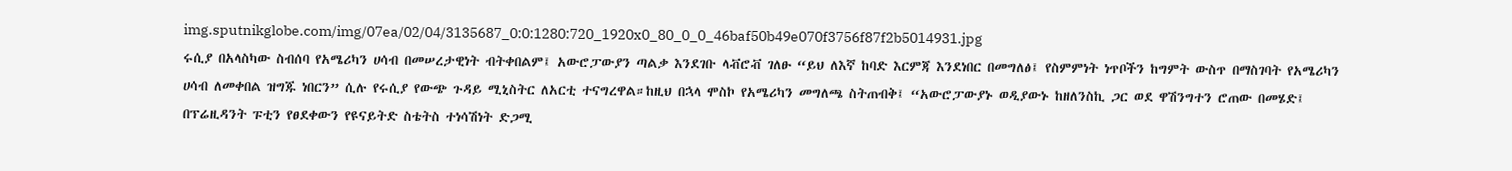img.sputnikglobe.com/img/07ea/02/04/3135687_0:0:1280:720_1920x0_80_0_0_46baf50b49e070f3756f87f2b5014931.jpg
ሩሲያ በአላስካው ስብሰባ የአሜሪካን ሀሳብ በመሠረታዊነት ብትቀበልም፤ አውሮፓውያን ጣልቃ እንደገቡ ላቭሮቭ ገለፁ “ይህ ለእኛ ከባድ እርምጃ እንደነበር በመግለፅ፤ የስምምነት ነጥቦችን ከግምት ውስጥ በማስገባት የአሜሪካን ሀሳብ ለመቀበል ዝግጁ ነበርን” ሲሉ የሩሲያ የውጭ ጉዳይ ሚኒስትር ለአርቲ ተናግረዋል።ከዚህ በኋላ ሞስኮ የአሜሪካን መግለጫ ስትጠብቅ፤ “አውሮፓውያኑ ወዲያውኑ ከዘለንስኪ ጋር ወደ ዋሽንግተን ሮጠው በመሄድ፤ በፕሬዚዳንት ፑቲን የፀደቀውን የዩናይትድ ስቴትስ ተነሳሽነት ድጋሚ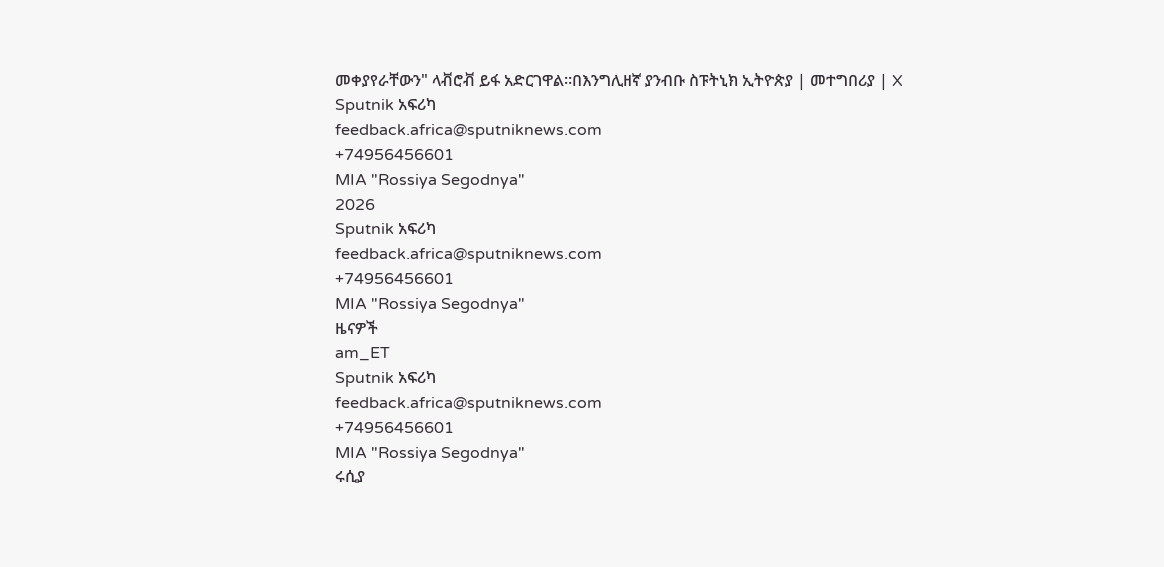መቀያየራቸውን" ላቭሮቭ ይፋ አድርገዋል።በእንግሊዘኛ ያንብቡ ስፑትኒክ ኢትዮጵያ | መተግበሪያ | X
Sputnik አፍሪካ
feedback.africa@sputniknews.com
+74956456601
MIA "Rossiya Segodnya"
2026
Sputnik አፍሪካ
feedback.africa@sputniknews.com
+74956456601
MIA "Rossiya Segodnya"
ዜናዎች
am_ET
Sputnik አፍሪካ
feedback.africa@sputniknews.com
+74956456601
MIA "Rossiya Segodnya"
ሩሲያ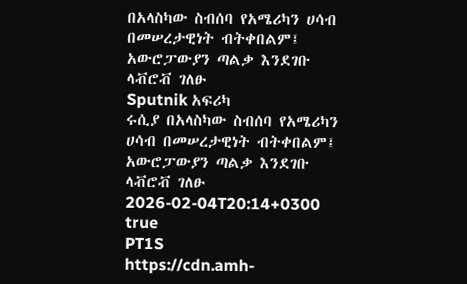በአላስካው ስብሰባ የአሜሪካን ሀሳብ በመሠረታዊነት ብትቀበልም፤ አውሮፓውያን ጣልቃ እንደገቡ ላቭሮቭ ገለፁ
Sputnik አፍሪካ
ሩሲያ በአላስካው ስብሰባ የአሜሪካን ሀሳብ በመሠረታዊነት ብትቀበልም፤ አውሮፓውያን ጣልቃ እንደገቡ ላቭሮቭ ገለፁ
2026-02-04T20:14+0300
true
PT1S
https://cdn.amh-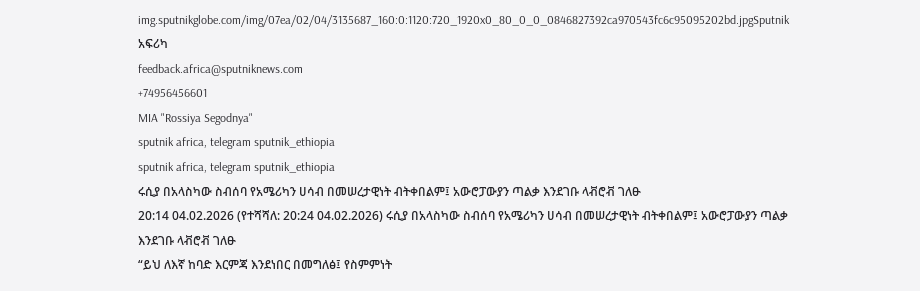img.sputnikglobe.com/img/07ea/02/04/3135687_160:0:1120:720_1920x0_80_0_0_0846827392ca970543fc6c95095202bd.jpgSputnik አፍሪካ
feedback.africa@sputniknews.com
+74956456601
MIA "Rossiya Segodnya"
sputnik africa, telegram sputnik_ethiopia
sputnik africa, telegram sputnik_ethiopia
ሩሲያ በአላስካው ስብሰባ የአሜሪካን ሀሳብ በመሠረታዊነት ብትቀበልም፤ አውሮፓውያን ጣልቃ እንደገቡ ላቭሮቭ ገለፁ
20:14 04.02.2026 (የተሻሻለ: 20:24 04.02.2026) ሩሲያ በአላስካው ስብሰባ የአሜሪካን ሀሳብ በመሠረታዊነት ብትቀበልም፤ አውሮፓውያን ጣልቃ እንደገቡ ላቭሮቭ ገለፁ
“ይህ ለእኛ ከባድ እርምጃ እንደነበር በመግለፅ፤ የስምምነት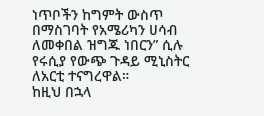ነጥቦችን ከግምት ውስጥ በማስገባት የአሜሪካን ሀሳብ ለመቀበል ዝግጁ ነበርን” ሲሉ የሩሲያ የውጭ ጉዳይ ሚኒስትር ለአርቲ ተናግረዋል።
ከዚህ በኋላ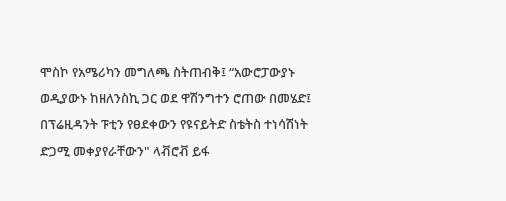ሞስኮ የአሜሪካን መግለጫ ስትጠብቅ፤ “አውሮፓውያኑ ወዲያውኑ ከዘለንስኪ ጋር ወደ ዋሽንግተን ሮጠው በመሄድ፤ በፕሬዚዳንት ፑቲን የፀደቀውን የዩናይትድ ስቴትስ ተነሳሽነት ድጋሚ መቀያየራቸውን" ላቭሮቭ ይፋ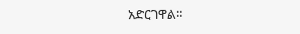አድርገዋል።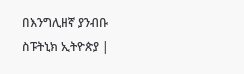በእንግሊዘኛ ያንብቡ
ስፑትኒክ ኢትዮጵያ |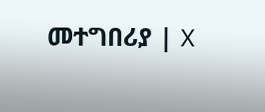መተግበሪያ | X